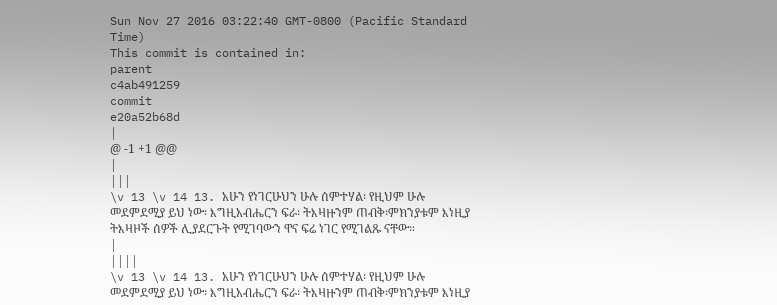Sun Nov 27 2016 03:22:40 GMT-0800 (Pacific Standard Time)
This commit is contained in:
parent
c4ab491259
commit
e20a52b68d
|
@ -1 +1 @@
|
|||
\v 13 \v 14 13. አሁን የነገርሁህን ሁሉ ሰምተሃል፡ የዚህም ሁሉ መደምደሚያ ይህ ነው፡ እግዚአብሔርን ፍራ፡ ትእዛዙንም ጠብቅ፡ምክንያቱም እነዚያ ትእዛዞች ሰዎች ሊያደርጉት የሚገባውን ዋና ፍሬ ነገር የሚገልጹ ናቸው።
|
||||
\v 13 \v 14 13. አሁን የነገርሁህን ሁሉ ሰምተሃል፡ የዚህም ሁሉ መደምደሚያ ይህ ነው፡ እግዚአብሔርን ፍራ፡ ትእዛዙንም ጠብቅ፡ምክንያቱም እነዚያ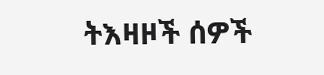ትእዛዞች ሰዎች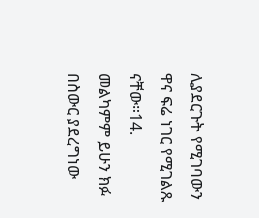ሊያደርጉት የሚገባውን ዋና ፍሬ ነገር የሚገልጹ ናቸው።14. መልካምም ይሁን ክፉ በስውር ያደረግነው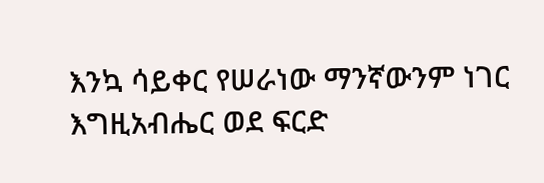እንኳ ሳይቀር የሠራነው ማንኛውንም ነገር እግዚአብሔር ወደ ፍርድ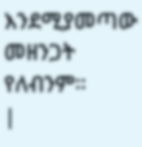እንደሚያመጣው መዘንጋት የለብንም።
|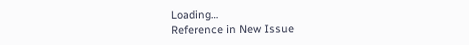Loading…
Reference in New Issue